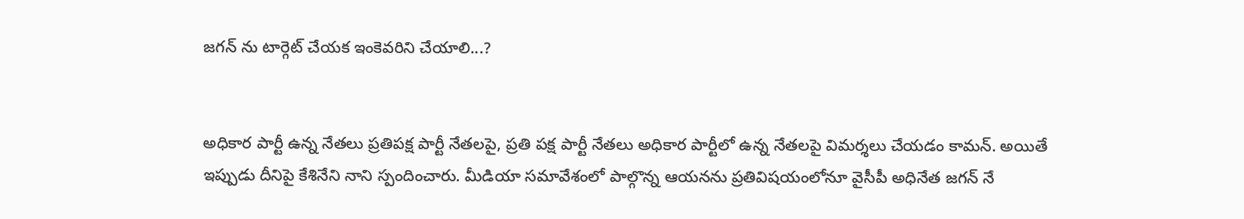జగన్ ను టార్గెట్ చేయక ఇంకెవరిని చేయాలి...?


అధికార పార్టీ ఉన్న నేతలు ప్రతిపక్ష పార్టీ నేతలపై, ప్రతి పక్ష పార్టీ నేతలు అధికార పార్టీలో ఉన్న నేతలపై విమర్శలు చేయడం కామన్. అయితే ఇప్పుడు దీనిపై కేశినేని నాని స్పందించారు. మీడియా సమావేశంలో పాల్గొన్న ఆయనను ప్రతివిషయంలోనూ వైసీపీ అధినేత జగన్ నే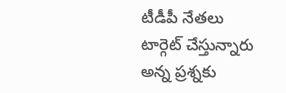టీడీపీ నేతలు టార్గెట్ చేస్తున్నారు అన్న ప్రశ్నకు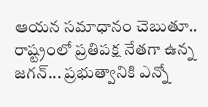ఆయన సమాధానం చెబుతూ.. రాష్ట్రంలో ప్రతిపక్ష నేతగా ఉన్న జగన్... ప్రభుత్వానికి ఎన్నో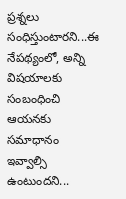ప్రశ్నలు సంధిస్తుంటారని...ఈ నేపథ్యంలో, అన్ని విషయాలకు సంబంధించి ఆయనకు సమాధానం ఇవ్వాల్సి ఉంటుందని...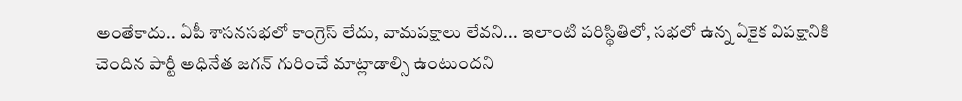అంతేకాదు.. ఏపీ శాసనసభలో కాంగ్రెస్ లేదు, వామపక్షాలు లేవని... ఇలాంటి పరిస్థితిలో, సభలో ఉన్న ఏకైక విపక్షానికి చెందిన పార్టీ అధినేత జగన్ గురించే మాట్లాడాల్సి ఉంటుందని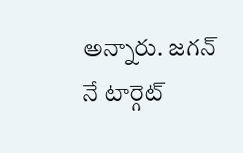అన్నారు. జగన్ నే టార్గెట్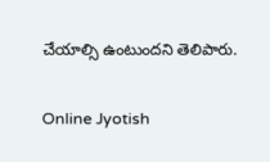చేయాల్సి ఉంటుందని తెలిపారు.

Online Jyotish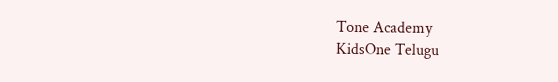Tone Academy
KidsOne Telugu